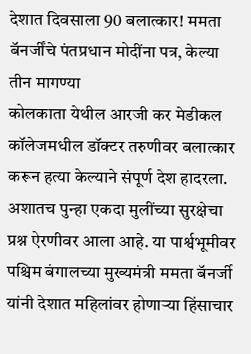देशात दिवसाला 90 बलात्कार! ममता बॅनर्जींचे पंतप्रधान मोदींना पत्र, केल्या तीन मागण्या
कोलकाता येथील आरजी कर मेडीकल कॉलेजमधील डॉक्टर तरुणीवर बलात्कार करून हत्या केल्याने संपूर्ण देश हादरला. अशातच पुन्हा एकदा मुलींच्या सुरक्षेचा प्रश्न ऐरणीवर आला आहे. या पार्श्वभूमीवर पश्चिम बंगालच्या मुख्यमंत्री ममता बॅनर्जी यांनी देशात महिलांवर होणाऱ्या हिंसाचार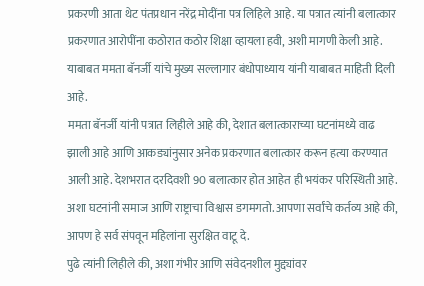प्रकरणी आता थेट पंतप्रधान नरेंद्र मोदींना पत्र लिहिले आहे. या पत्रात त्यांनी बलात्कार प्रकरणात आरोपींना कठोरात कठोर शिक्षा व्हायला हवी, अशी मागणी केली आहे. याबाबत ममता बॅनर्जी यांचे मुख्य सल्लागार बंधोपाध्याय यांनी याबाबत माहिती दिली आहे.
ममता बॅनर्जी यांनी पत्रात लिहीले आहे की, देशात बलात्काराच्या घटनांमध्ये वाढ झाली आहे आणि आकड्यांनुसार अनेक प्रकरणात बलात्कार करून हत्या करण्यात आली आहे. देशभरात दरदिवशी 90 बलात्कार होत आहेत ही भयंकर परिस्थिती आहे. अशा घटनांनी समाज आणि राष्ट्राचा विश्वास डगमगतो. आपणा सर्वांचे कर्तव्य आहे की, आपण हे सर्व संपवून महिलांना सुरक्षित वाटू दे.
पुढे त्यांनी लिहीले की, अशा गंभीर आणि संवेदनशील मुद्द्यांवर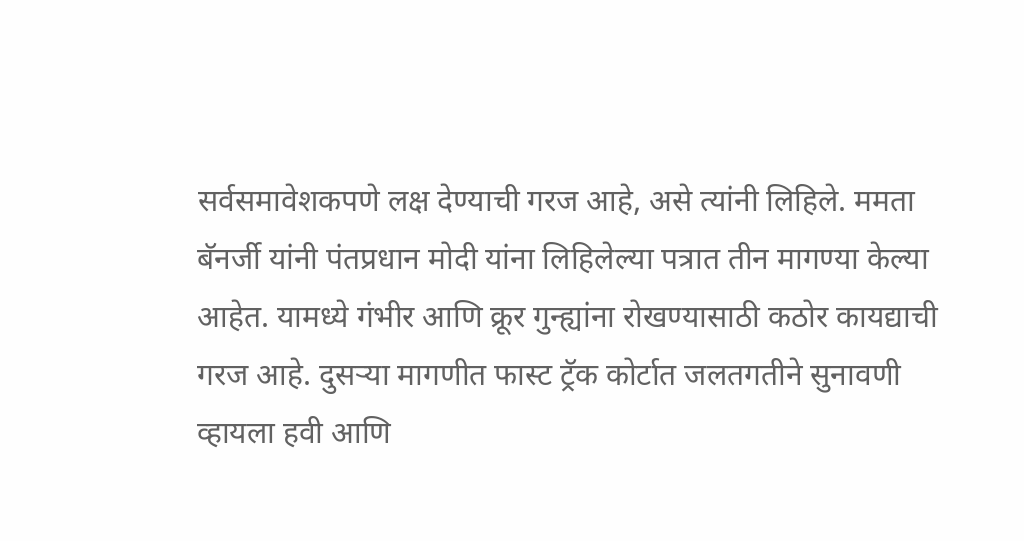सर्वसमावेशकपणे लक्ष देण्याची गरज आहे, असे त्यांनी लिहिले. ममता बॅनर्जी यांनी पंतप्रधान मोदी यांना लिहिलेल्या पत्रात तीन मागण्या केल्या आहेत. यामध्ये गंभीर आणि क्रूर गुन्ह्यांना रोखण्यासाठी कठोर कायद्याची गरज आहे. दुसऱ्या मागणीत फास्ट ट्रॅक कोर्टात जलतगतीने सुनावणी व्हायला हवी आणि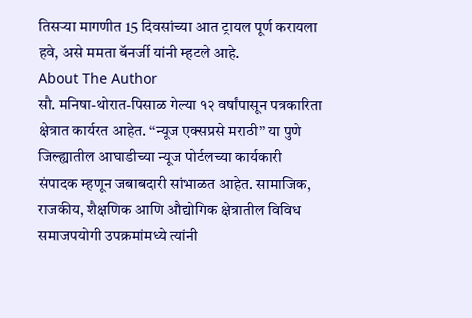तिसऱ्या मागणीत 15 दिवसांच्या आत ट्रायल पूर्ण करायला हवे, असे ममता बॅनर्जी यांनी म्हटले आहे.
About The Author
सौ. मनिषा-थोरात-पिसाळ गेल्या १२ वर्षांपासून पत्रकारिता क्षेत्रात कार्यरत आहेत. ‘‘न्यूज एक्सप्रसे मराठी’’ या पुणे जिल्ह्यातील आघाडीच्या न्यूज पोर्टलच्या कार्यकारी संपादक म्हणून जबाबदारी सांभाळत आहेत. सामाजिक, राजकीय, शैक्षणिक आणि औद्योगिक क्षेत्रातील विविध समाजपयोगी उपक्रमांमध्ये त्यांनी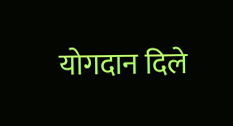योगदान दिले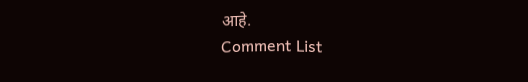आहे.
Comment List